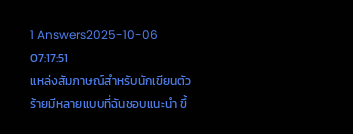1 Answers2025-10-06 07:17:51
แหล่งสัมภาษณ์สำหรับนักเขียนตัวร้ายมีหลายแบบที่ฉันชอบแนะนำ ขึ้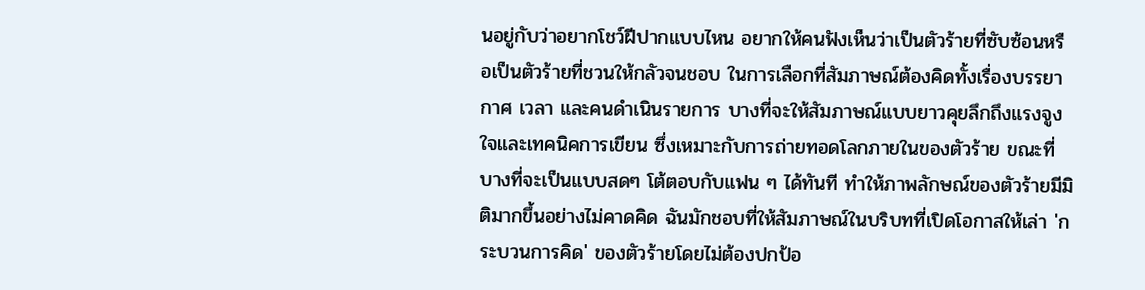นอยู่กับว่าอยากโชว์ฝีปากแบบไหน อยากให้คนฟังเห็นว่าเป็นตัวร้ายที่ซับซ้อนหรือเป็นตัวร้ายที่ชวนให้กลัวจนชอบ ในการเลือกที่สัมภาษณ์ต้องคิดทั้งเรื่องบรรยากาศ เวลา และคนดำเนินรายการ บางที่จะให้สัมภาษณ์แบบยาวคุยลึกถึงแรงจูงใจและเทคนิคการเขียน ซึ่งเหมาะกับการถ่ายทอดโลกภายในของตัวร้าย ขณะที่บางที่จะเป็นแบบสดๆ โต้ตอบกับแฟน ๆ ได้ทันที ทำให้ภาพลักษณ์ของตัวร้ายมีมิติมากขึ้นอย่างไม่คาดคิด ฉันมักชอบที่ให้สัมภาษณ์ในบริบทที่เปิดโอกาสให้เล่า 'กระบวนการคิด' ของตัวร้ายโดยไม่ต้องปกป้อ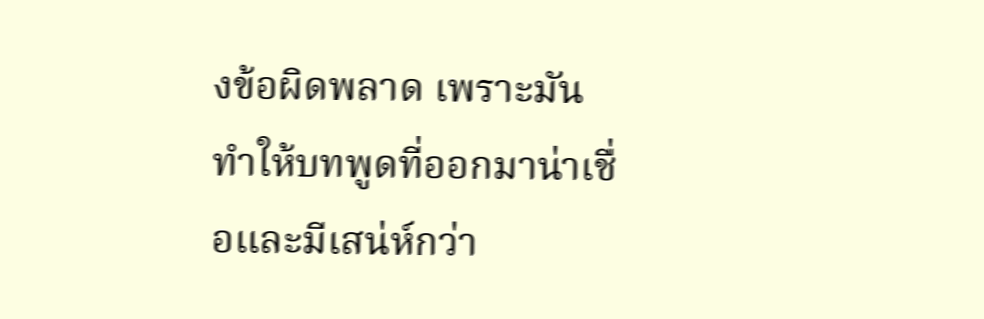งข้อผิดพลาด เพราะมันทำให้บทพูดที่ออกมาน่าเชื่อและมีเสน่ห์กว่า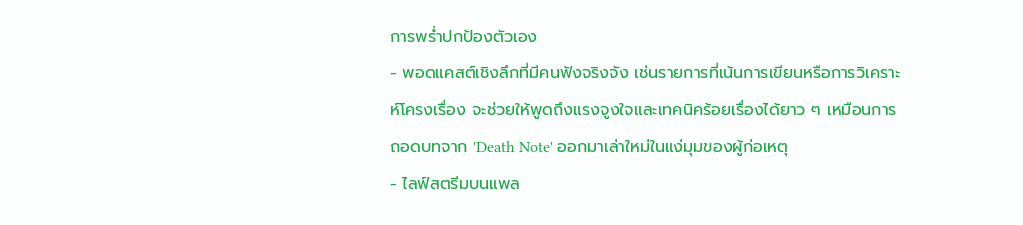การพร่ำปกป้องตัวเอง
- พอดแคสต์เชิงลึกที่มีคนฟังจริงจัง เช่นรายการที่เน้นการเขียนหรือการวิเคราะห์โครงเรื่อง จะช่วยให้พูดถึงแรงจูงใจและเทคนิคร้อยเรื่องได้ยาว ๆ เหมือนการถอดบทจาก 'Death Note' ออกมาเล่าใหม่ในแง่มุมของผู้ก่อเหตุ
- ไลฟ์สตรีมบนแพล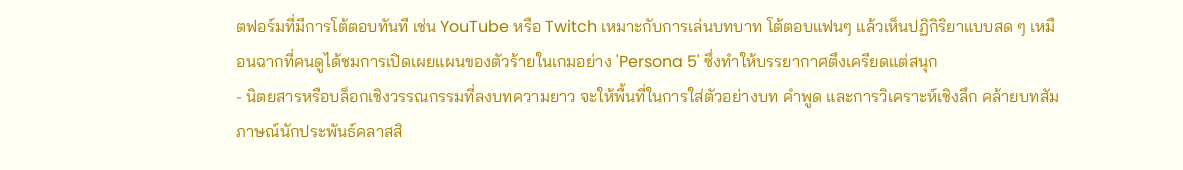ตฟอร์มที่มีการโต้ตอบทันที เช่น YouTube หรือ Twitch เหมาะกับการเล่นบทบาท โต้ตอบแฟนๆ แล้วเห็นปฏิกิริยาแบบสด ๆ เหมือนฉากที่คนดูได้ชมการเปิดเผยแผนของตัวร้ายในเกมอย่าง 'Persona 5' ซึ่งทำให้บรรยากาศตึงเครียดแต่สนุก
- นิตยสารหรือบล็อกเชิงวรรณกรรมที่ลงบทความยาว จะให้พื้นที่ในการใส่ตัวอย่างบท คำพูด และการวิเคราะห์เชิงลึก คล้ายบทสัมภาษณ์นักประพันธ์คลาสสิ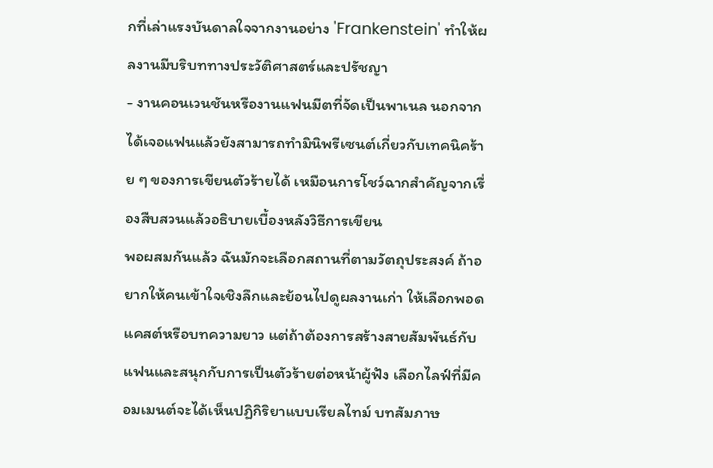กที่เล่าแรงบันดาลใจจากงานอย่าง 'Frankenstein' ทำให้ผลงานมีบริบททางประวัติศาสตร์และปรัชญา
- งานคอนเวนชันหรืองานแฟนมีตที่จัดเป็นพาเนล นอกจากได้เจอแฟนแล้วยังสามารถทำมินิพรีเซนต์เกี่ยวกับเทคนิคร้าย ๆ ของการเขียนตัวร้ายได้ เหมือนการโชว์ฉากสำคัญจากเรื่องสืบสวนแล้วอธิบายเบื้องหลังวิธีการเขียน
พอผสมกันแล้ว ฉันมักจะเลือกสถานที่ตามวัตถุประสงค์ ถ้าอยากให้คนเข้าใจเชิงลึกและย้อนไปดูผลงานเก่า ให้เลือกพอดแคสต์หรือบทความยาว แต่ถ้าต้องการสร้างสายสัมพันธ์กับแฟนและสนุกกับการเป็นตัวร้ายต่อหน้าผู้ฟัง เลือกไลฟ์ที่มีคอมเมนต์จะได้เห็นปฏิกิริยาแบบเรียลไทม์ บทสัมภาษ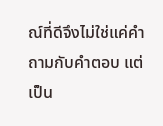ณ์ที่ดีจึงไม่ใช่แค่คำถามกับคำตอบ แต่เป็น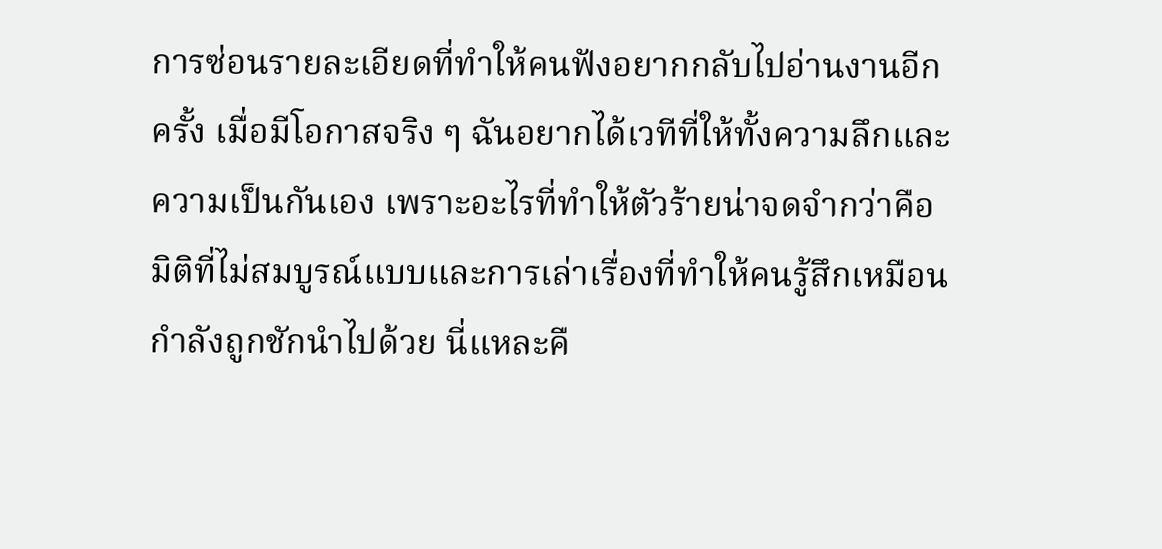การซ่อนรายละเอียดที่ทำให้คนฟังอยากกลับไปอ่านงานอีกครั้ง เมื่อมีโอกาสจริง ๆ ฉันอยากได้เวทีที่ให้ทั้งความลึกและความเป็นกันเอง เพราะอะไรที่ทำให้ตัวร้ายน่าจดจำกว่าคือมิติที่ไม่สมบูรณ์แบบและการเล่าเรื่องที่ทำให้คนรู้สึกเหมือนกำลังถูกชักนำไปด้วย นี่แหละคื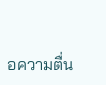อความตื่น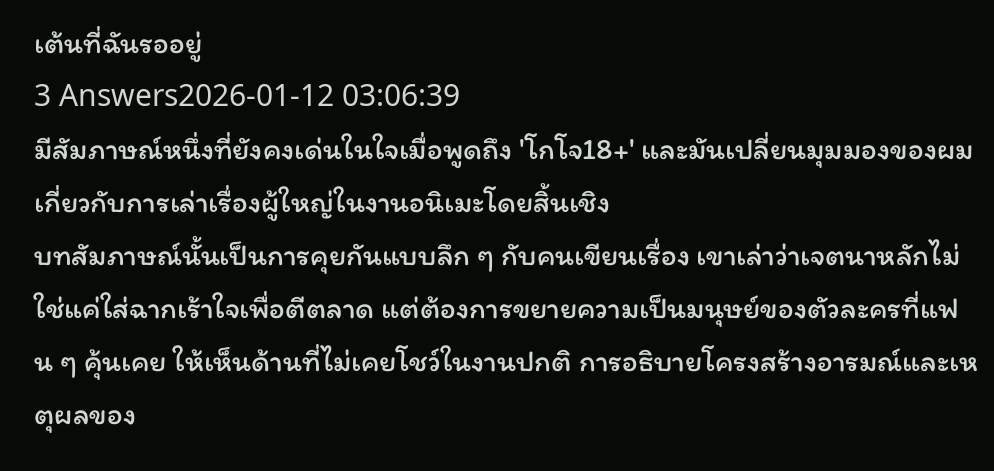เต้นที่ฉันรออยู่
3 Answers2026-01-12 03:06:39
มีสัมภาษณ์หนึ่งที่ยังคงเด่นในใจเมื่อพูดถึง 'โกโจ18+' และมันเปลี่ยนมุมมองของผมเกี่ยวกับการเล่าเรื่องผู้ใหญ่ในงานอนิเมะโดยสิ้นเชิง
บทสัมภาษณ์นั้นเป็นการคุยกันแบบลึก ๆ กับคนเขียนเรื่อง เขาเล่าว่าเจตนาหลักไม่ใช่แค่ใส่ฉากเร้าใจเพื่อตีตลาด แต่ต้องการขยายความเป็นมนุษย์ของตัวละครที่แฟน ๆ คุ้นเคย ให้เห็นด้านที่ไม่เคยโชว์ในงานปกติ การอธิบายโครงสร้างอารมณ์และเหตุผลของ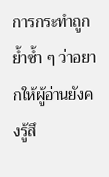การกระทำถูกย้ำซ้ำ ๆ ว่าอยากให้ผู้อ่านยังคงรู้สึ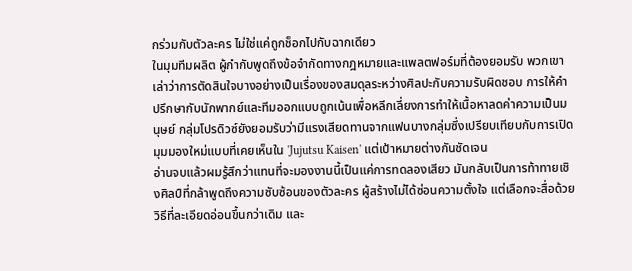กร่วมกับตัวละคร ไม่ใช่แค่ถูกช็อกไปกับฉากเดียว
ในมุมทีมผลิต ผู้กำกับพูดถึงข้อจำกัดทางกฎหมายและแพลตฟอร์มที่ต้องยอมรับ พวกเขาเล่าว่าการตัดสินใจบางอย่างเป็นเรื่องของสมดุลระหว่างศิลปะกับความรับผิดชอบ การให้คำปรึกษากับนักพากย์และทีมออกแบบถูกเน้นเพื่อหลีกเลี่ยงการทำให้เนื้อหาลดค่าความเป็นมนุษย์ กลุ่มโปรดิวซ์ยังยอมรับว่ามีแรงเสียดทานจากแฟนบางกลุ่มซึ่งเปรียบเทียบกับการเปิดมุมมองใหม่แบบที่เคยเห็นใน 'Jujutsu Kaisen' แต่เป้าหมายต่างกันชัดเจน
อ่านจบแล้วผมรู้สึกว่าแทนที่จะมองงานนี้เป็นแค่การทดลองเสียว มันกลับเป็นการท้าทายเชิงศิลป์ที่กล้าพูดถึงความซับซ้อนของตัวละคร ผู้สร้างไม่ได้ซ่อนความตั้งใจ แต่เลือกจะสื่อด้วยวิธีที่ละเอียดอ่อนขึ้นกว่าเดิม และ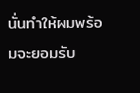นั่นทำให้ผมพร้อมจะยอมรับ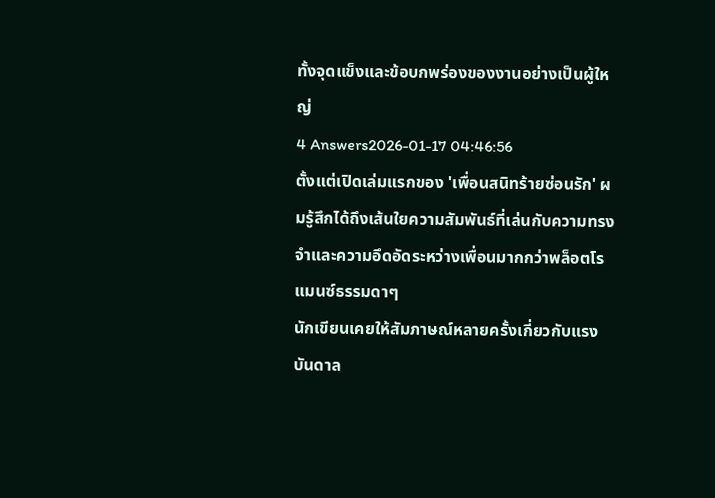ทั้งจุดแข็งและข้อบกพร่องของงานอย่างเป็นผู้ใหญ่
4 Answers2026-01-17 04:46:56
ตั้งแต่เปิดเล่มแรกของ 'เพื่อนสนิทร้ายซ่อนรัก' ผมรู้สึกได้ถึงเส้นใยความสัมพันธ์ที่เล่นกับความทรงจำและความอึดอัดระหว่างเพื่อนมากกว่าพล็อตโรแมนซ์ธรรมดาๆ
นักเขียนเคยให้สัมภาษณ์หลายครั้งเกี่ยวกับแรงบันดาล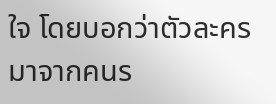ใจ โดยบอกว่าตัวละครมาจากคนร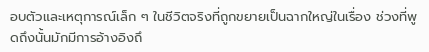อบตัวและเหตุการณ์เล็ก ๆ ในชีวิตจริงที่ถูกขยายเป็นฉากใหญ่ในเรื่อง ช่วงที่พูดถึงนั้นมักมีการอ้างอิงถึ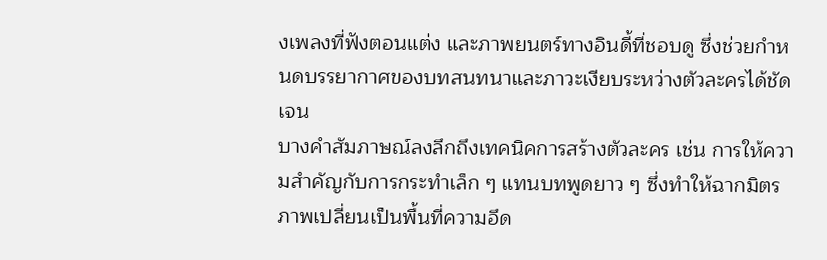งเพลงที่ฟังตอนแต่ง และภาพยนตร์ทางอินดี้ที่ชอบดู ซึ่งช่วยกำหนดบรรยากาศของบทสนทนาและภาวะเงียบระหว่างตัวละครได้ชัดเจน
บางคำสัมภาษณ์ลงลึกถึงเทคนิคการสร้างตัวละคร เช่น การให้ความสำคัญกับการกระทำเล็ก ๆ แทนบทพูดยาว ๆ ซึ่งทำให้ฉากมิตรภาพเปลี่ยนเป็นพื้นที่ความอึด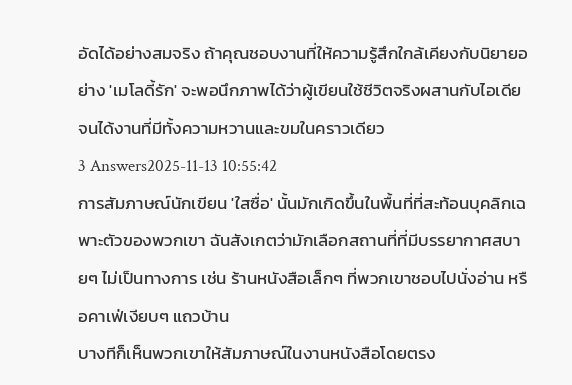อัดได้อย่างสมจริง ถ้าคุณชอบงานที่ให้ความรู้สึกใกล้เคียงกับนิยายอย่าง 'เมโลดี้รัก' จะพอนึกภาพได้ว่าผู้เขียนใช้ชีวิตจริงผสานกับไอเดียจนได้งานที่มีทั้งความหวานและขมในคราวเดียว
3 Answers2025-11-13 10:55:42
การสัมภาษณ์นักเขียน 'ใสซื่อ' นั้นมักเกิดขึ้นในพื้นที่ที่สะท้อนบุคลิกเฉพาะตัวของพวกเขา ฉันสังเกตว่ามักเลือกสถานที่ที่มีบรรยากาศสบายๆ ไม่เป็นทางการ เช่น ร้านหนังสือเล็กๆ ที่พวกเขาชอบไปนั่งอ่าน หรือคาเฟ่เงียบๆ แถวบ้าน
บางทีก็เห็นพวกเขาให้สัมภาษณ์ในงานหนังสือโดยตรง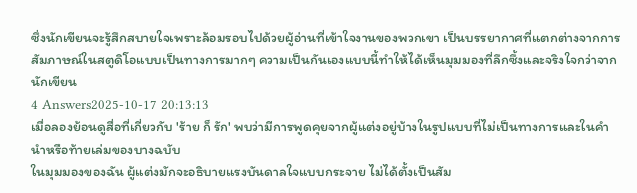ซึ่งนักเขียนจะรู้สึกสบายใจเพราะล้อมรอบไปด้วยผู้อ่านที่เข้าใจงานของพวกเขา เป็นบรรยากาศที่แตกต่างจากการสัมภาษณ์ในสตูดิโอแบบเป็นทางการมากๆ ความเป็นกันเองแบบนี้ทำให้ได้เห็นมุมมองที่ลึกซึ้งและจริงใจกว่าจากนักเขียน
4 Answers2025-10-17 20:13:13
เมื่อลองย้อนดูสื่อที่เกี่ยวกับ 'ร้าย ก็ รัก' พบว่ามีการพูดคุยจากผู้แต่งอยู่บ้างในรูปแบบที่ไม่เป็นทางการและในคำนำหรือท้ายเล่มของบางฉบับ
ในมุมมองของฉัน ผู้แต่งมักจะอธิบายแรงบันดาลใจแบบกระจาย ไม่ได้ตั้งเป็นสัม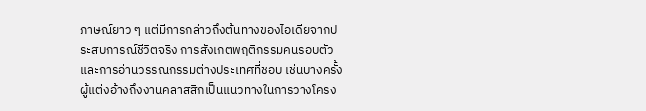ภาษณ์ยาว ๆ แต่มีการกล่าวถึงต้นทางของไอเดียจากประสบการณ์ชีวิตจริง การสังเกตพฤติกรรมคนรอบตัว และการอ่านวรรณกรรมต่างประเทศที่ชอบ เช่นบางครั้งผู้แต่งอ้างถึงงานคลาสสิกเป็นแนวทางในการวางโครง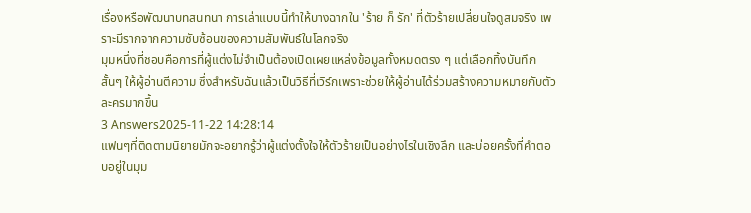เรื่องหรือพัฒนาบทสนทนา การเล่าแบบนี้ทำให้บางฉากใน 'ร้าย ก็ รัก' ที่ตัวร้ายเปลี่ยนใจดูสมจริง เพราะมีรากจากความซับซ้อนของความสัมพันธ์ในโลกจริง
มุมหนึ่งที่ชอบคือการที่ผู้แต่งไม่จำเป็นต้องเปิดเผยแหล่งข้อมูลทั้งหมดตรง ๆ แต่เลือกทิ้งบันทึกสั้นๆ ให้ผู้อ่านตีความ ซึ่งสำหรับฉันแล้วเป็นวิธีที่เวิร์กเพราะช่วยให้ผู้อ่านได้ร่วมสร้างความหมายกับตัวละครมากขึ้น
3 Answers2025-11-22 14:28:14
แฟนๆที่ติดตามนิยายมักจะอยากรู้ว่าผู้แต่งตั้งใจให้ตัวร้ายเป็นอย่างไรในเชิงลึก และบ่อยครั้งที่คำตอบอยู่ในมุม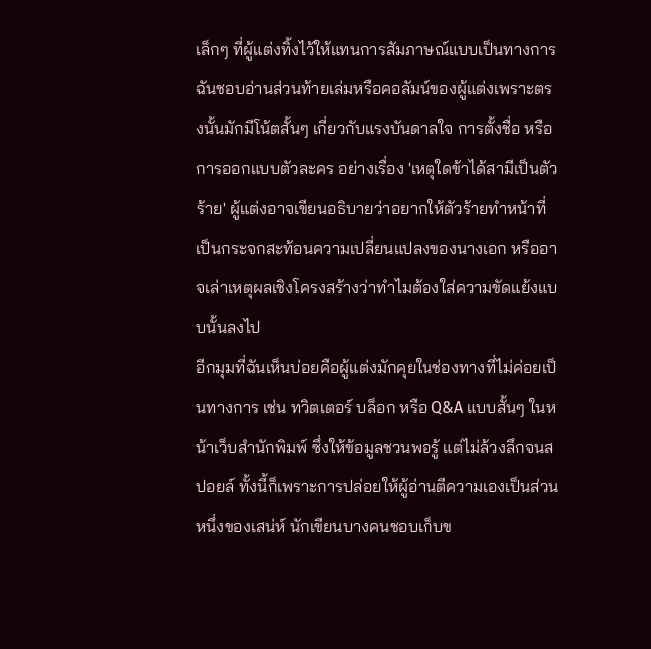เล็กๆ ที่ผู้แต่งทิ้งไว้ให้แทนการสัมภาษณ์แบบเป็นทางการ
ฉันชอบอ่านส่วนท้ายเล่มหรือคอลัมน์ของผู้แต่งเพราะตรงนั้นมักมีโน้ตสั้นๆ เกี่ยวกับแรงบันดาลใจ การตั้งชื่อ หรือการออกแบบตัวละคร อย่างเรื่อง 'เหตุใดข้าได้สามีเป็นตัวร้าย' ผู้แต่งอาจเขียนอธิบายว่าอยากให้ตัวร้ายทำหน้าที่เป็นกระจกสะท้อนความเปลี่ยนแปลงของนางเอก หรืออาจเล่าเหตุผลเชิงโครงสร้างว่าทำไมต้องใส่ความขัดแย้งแบบนั้นลงไป
อีกมุมที่ฉันเห็นบ่อยคือผู้แต่งมักคุยในช่องทางที่ไม่ค่อยเป็นทางการ เช่น ทวิตเตอร์ บล็อก หรือ Q&A แบบสั้นๆ ในหน้าเว็บสำนักพิมพ์ ซึ่งให้ข้อมูลชวนพอรู้ แต่ไม่ล้วงลึกจนสปอยล์ ทั้งนี้ก็เพราะการปล่อยให้ผู้อ่านตีความเองเป็นส่วนหนึ่งของเสน่ห์ นักเขียนบางคนชอบเก็บข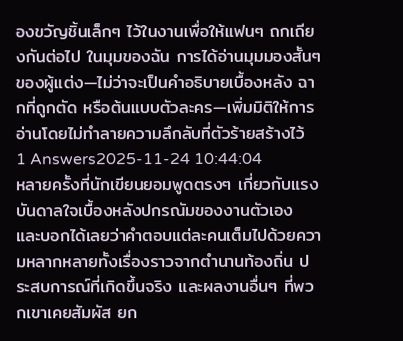องขวัญชิ้นเล็กๆ ไว้ในงานเพื่อให้แฟนๆ ถกเถียงกันต่อไป ในมุมของฉัน การได้อ่านมุมมองสั้นๆ ของผู้แต่ง—ไม่ว่าจะเป็นคำอธิบายเบื้องหลัง ฉากที่ถูกตัด หรือต้นแบบตัวละคร—เพิ่มมิติให้การอ่านโดยไม่ทำลายความลึกลับที่ตัวร้ายสร้างไว้
1 Answers2025-11-24 10:44:04
หลายครั้งที่นักเขียนยอมพูดตรงๆ เกี่ยวกับแรงบันดาลใจเบื้องหลังปกรณัมของงานตัวเอง และบอกได้เลยว่าคำตอบแต่ละคนเต็มไปด้วยความหลากหลายทั้งเรื่องราวจากตำนานท้องถิ่น ประสบการณ์ที่เกิดขึ้นจริง และผลงานอื่นๆ ที่พวกเขาเคยสัมผัส ยก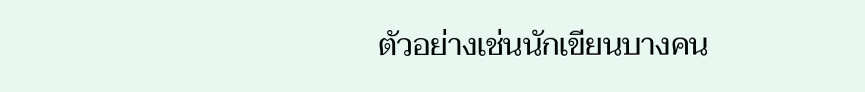ตัวอย่างเช่นนักเขียนบางคน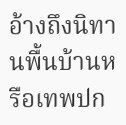อ้างถึงนิทานพื้นบ้านหรือเทพปก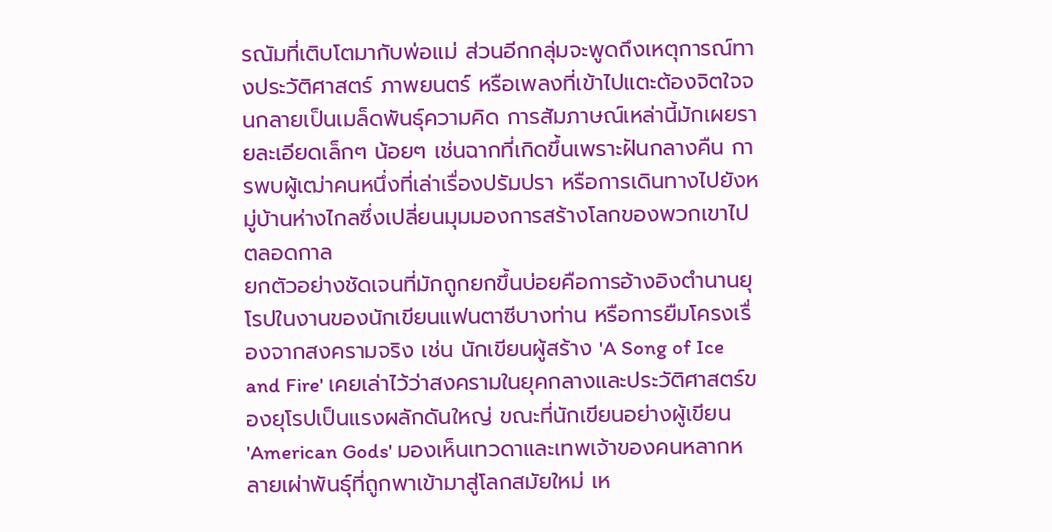รณัมที่เติบโตมากับพ่อแม่ ส่วนอีกกลุ่มจะพูดถึงเหตุการณ์ทางประวัติศาสตร์ ภาพยนตร์ หรือเพลงที่เข้าไปแตะต้องจิตใจจนกลายเป็นเมล็ดพันธุ์ความคิด การสัมภาษณ์เหล่านี้มักเผยรายละเอียดเล็กๆ น้อยๆ เช่นฉากที่เกิดขึ้นเพราะฝันกลางคืน การพบผู้เฒ่าคนหนึ่งที่เล่าเรื่องปรัมปรา หรือการเดินทางไปยังหมู่บ้านห่างไกลซึ่งเปลี่ยนมุมมองการสร้างโลกของพวกเขาไปตลอดกาล
ยกตัวอย่างชัดเจนที่มักถูกยกขึ้นบ่อยคือการอ้างอิงตำนานยุโรปในงานของนักเขียนแฟนตาซีบางท่าน หรือการยืมโครงเรื่องจากสงครามจริง เช่น นักเขียนผู้สร้าง 'A Song of Ice and Fire' เคยเล่าไว้ว่าสงครามในยุคกลางและประวัติศาสตร์ของยุโรปเป็นแรงผลักดันใหญ่ ขณะที่นักเขียนอย่างผู้เขียน 'American Gods' มองเห็นเทวดาและเทพเจ้าของคนหลากหลายเผ่าพันธุ์ที่ถูกพาเข้ามาสู่โลกสมัยใหม่ เห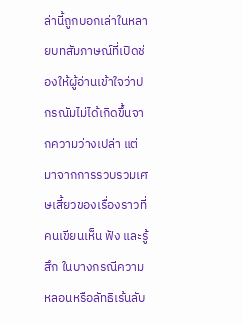ล่านี้ถูกบอกเล่าในหลายบทสัมภาษณ์ที่เปิดช่องให้ผู้อ่านเข้าใจว่าปกรณัมไม่ได้เกิดขึ้นจากความว่างเปล่า แต่มาจากการรวบรวมเศษเสี้ยวของเรื่องราวที่คนเขียนเห็น ฟัง และรู้สึก ในบางกรณีความหลอนหรือลัทธิเร้นลับ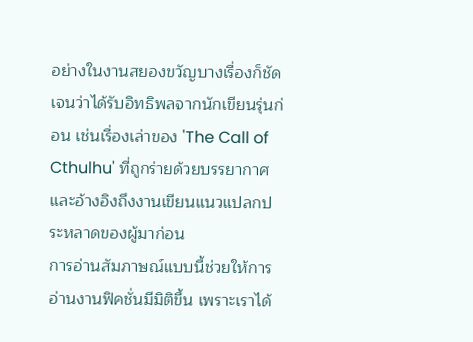อย่างในงานสยองขวัญบางเรื่องก็ชัดเจนว่าได้รับอิทธิพลจากนักเขียนรุ่นก่อน เช่นเรื่องเล่าของ 'The Call of Cthulhu' ที่ถูกร่ายด้วยบรรยากาศและอ้างอิงถึงงานเขียนแนวแปลกประหลาดของผู้มาก่อน
การอ่านสัมภาษณ์แบบนี้ช่วยให้การอ่านงานฟิคชั่นมีมิติขึ้น เพราะเราได้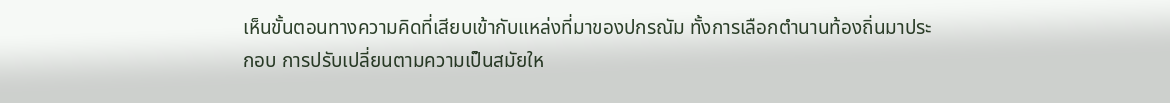เห็นขั้นตอนทางความคิดที่เสียบเข้ากับแหล่งที่มาของปกรณัม ทั้งการเลือกตำนานท้องถิ่นมาประกอบ การปรับเปลี่ยนตามความเป็นสมัยให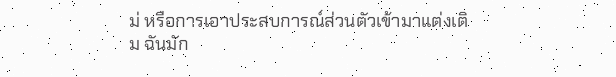ม่ หรือการเอาประสบการณ์ส่วนตัวเข้ามาแต่งเติม ฉันมัก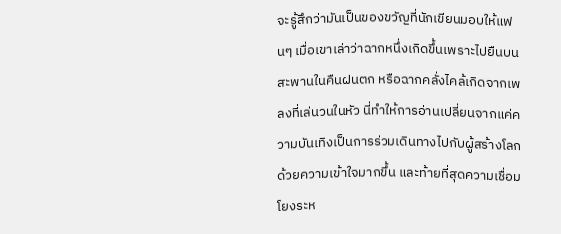จะรู้สึกว่ามันเป็นของขวัญที่นักเขียนมอบให้แฟนๆ เมื่อเขาเล่าว่าฉากหนึ่งเกิดขึ้นเพราะไปยืนบนสะพานในคืนฝนตก หรือฉากคลั่งไคล้เกิดจากเพลงที่เล่นวนในหัว นี่ทำให้การอ่านเปลี่ยนจากแค่ความบันเทิงเป็นการร่วมเดินทางไปกับผู้สร้างโลกด้วยความเข้าใจมากขึ้น และท้ายที่สุดความเชื่อมโยงระห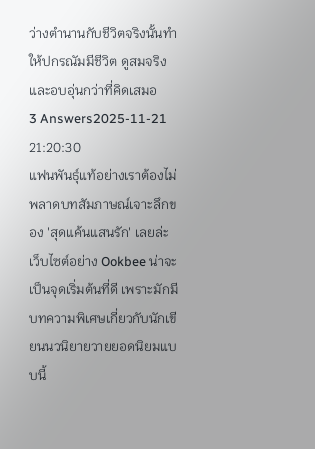ว่างตำนานกับชีวิตจริงนั้นทำให้ปกรณัมมีชีวิต ดูสมจริง และอบอุ่นกว่าที่คิดเสมอ
3 Answers2025-11-21 21:20:30
แฟนพันธุ์แท้อย่างเราต้องไม่พลาดบทสัมภาษณ์เจาะลึกของ 'สุดแค้นแสนรัก' เลยล่ะ เว็บไซต์อย่าง Ookbee น่าจะเป็นจุดเริ่มต้นที่ดี เพราะมักมีบทความพิเศษเกี่ยวกับนักเขียนนวนิยายวายยอดนิยมแบบนี้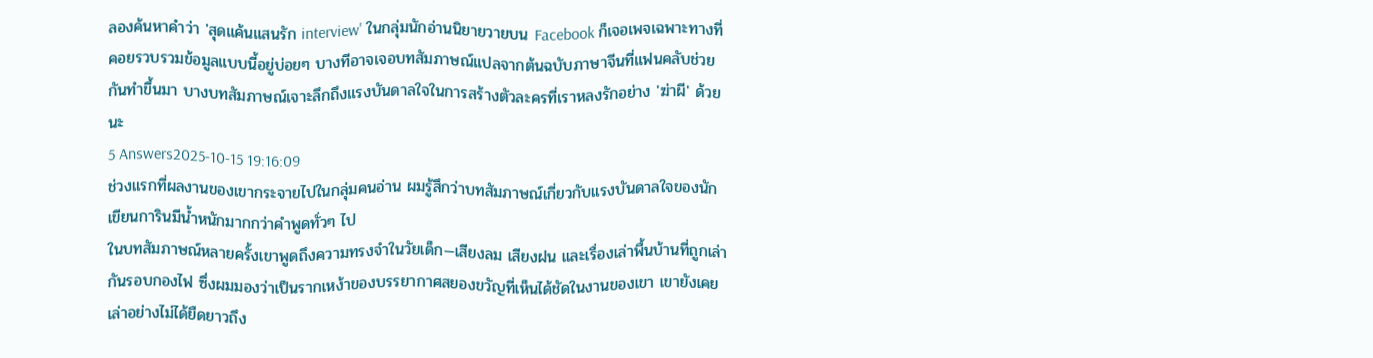ลองค้นหาคำว่า 'สุดแค้นแสนรัก interview' ในกลุ่มนักอ่านนิยายวายบน Facebook ก็เจอเพจเฉพาะทางที่คอยรวบรวมข้อมูลแบบนี้อยู่บ่อยๆ บางทีอาจเจอบทสัมภาษณ์แปลจากต้นฉบับภาษาจีนที่แฟนคลับช่วยกันทำขึ้นมา บางบทสัมภาษณ์เจาะลึกถึงแรงบันดาลใจในการสร้างตัวละครที่เราหลงรักอย่าง 'ฆ่าผี' ด้วยนะ
5 Answers2025-10-15 19:16:09
ช่วงแรกที่ผลงานของเขากระจายไปในกลุ่มคนอ่าน ผมรู้สึกว่าบทสัมภาษณ์เกี่ยวกับแรงบันดาลใจของนักเขียนการินมีน้ำหนักมากกว่าคำพูดทั่วๆ ไป
ในบทสัมภาษณ์หลายครั้งเขาพูดถึงความทรงจำในวัยเด็ก—เสียงลม เสียงฝน และเรื่องเล่าพื้นบ้านที่ถูกเล่ากันรอบกองไฟ ซึ่งผมมองว่าเป็นรากเหง้าของบรรยากาศสยองขวัญที่เห็นได้ชัดในงานของเขา เขายังเคยเล่าอย่างไม่ได้ยืดยาวถึง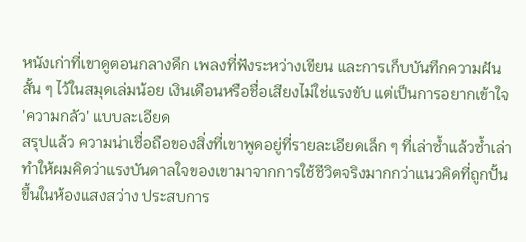หนังเก่าที่เขาดูตอนกลางดึก เพลงที่ฟังระหว่างเขียน และการเก็บบันทึกความฝันสั้น ๆ ไว้ในสมุดเล่มน้อย เงินเดือนหรือชื่อเสียงไม่ใช่แรงขับ แต่เป็นการอยากเข้าใจ 'ความกลัว' แบบละเอียด
สรุปแล้ว ความน่าเชื่อถือของสิ่งที่เขาพูดอยู่ที่รายละเอียดเล็ก ๆ ที่เล่าซ้ำแล้วซ้ำเล่า ทำให้ผมคิดว่าแรงบันดาลใจของเขามาจากการใช้ชีวิตจริงมากกว่าแนวคิดที่ถูกปั้นขึ้นในห้องแสงสว่าง ประสบการ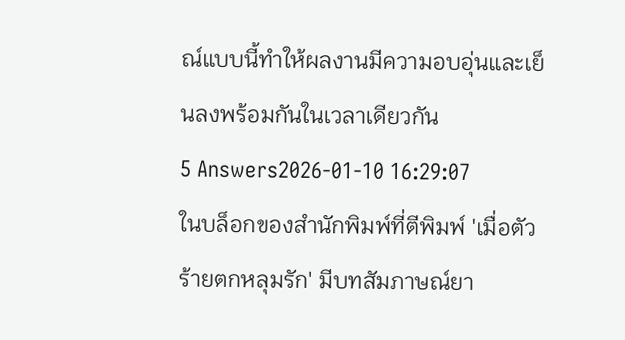ณ์แบบนี้ทำให้ผลงานมีความอบอุ่นและเย็นลงพร้อมกันในเวลาเดียวกัน
5 Answers2026-01-10 16:29:07
ในบล็อกของสำนักพิมพ์ที่ตีพิมพ์ 'เมื่อตัวร้ายตกหลุมรัก' มีบทสัมภาษณ์ยา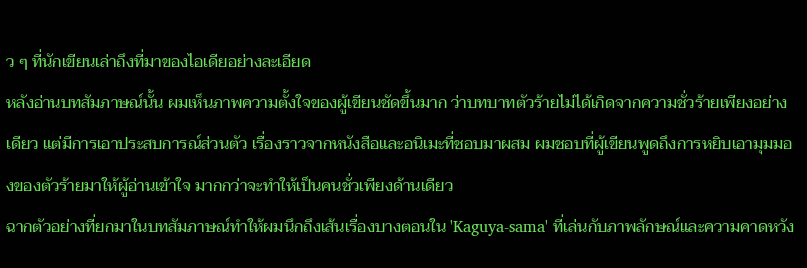ว ๆ ที่นักเขียนเล่าถึงที่มาของไอเดียอย่างละเอียด
หลังอ่านบทสัมภาษณ์นั้น ผมเห็นภาพความตั้งใจของผู้เขียนชัดขึ้นมาก ว่าบทบาทตัวร้ายไม่ได้เกิดจากความชั่วร้ายเพียงอย่างเดียว แต่มีการเอาประสบการณ์ส่วนตัว เรื่องราวจากหนังสือและอนิเมะที่ชอบมาผสม ผมชอบที่ผู้เขียนพูดถึงการหยิบเอามุมมองของตัวร้ายมาให้ผู้อ่านเข้าใจ มากกว่าจะทำให้เป็นคนชั่วเพียงด้านเดียว
ฉากตัวอย่างที่ยกมาในบทสัมภาษณ์ทำให้ผมนึกถึงเส้นเรื่องบางตอนใน 'Kaguya-sama' ที่เล่นกับภาพลักษณ์และความคาดหวัง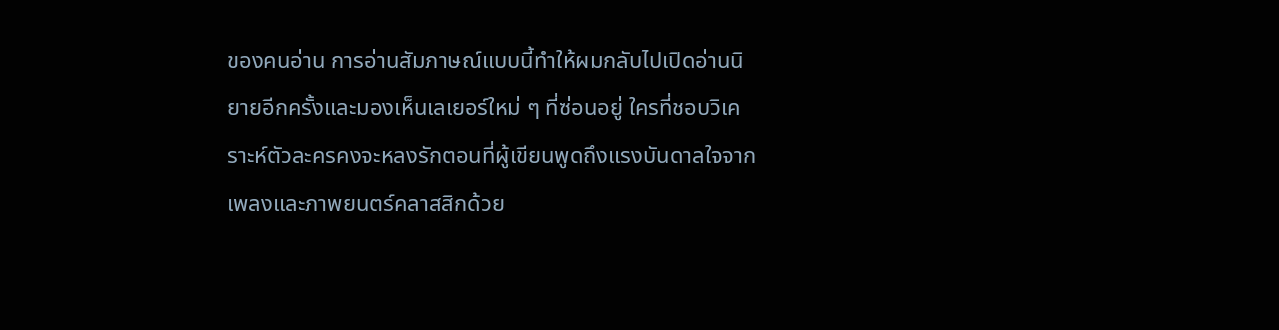ของคนอ่าน การอ่านสัมภาษณ์แบบนี้ทำให้ผมกลับไปเปิดอ่านนิยายอีกครั้งและมองเห็นเลเยอร์ใหม่ ๆ ที่ซ่อนอยู่ ใครที่ชอบวิเคราะห์ตัวละครคงจะหลงรักตอนที่ผู้เขียนพูดถึงแรงบันดาลใจจากเพลงและภาพยนตร์คลาสสิกด้วย